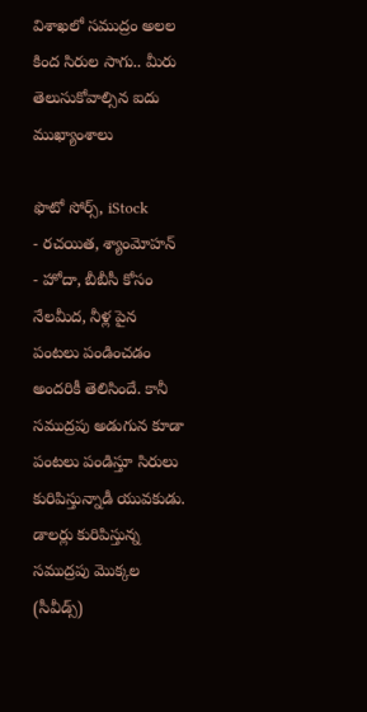విశాఖలో సముద్రం అలల కింద సిరుల సాగు.. మీరు తెలుసుకోవాల్సిన ఐదు ముఖ్యాంశాలు

ఫొటో సోర్స్, iStock
- రచయిత, శ్యాంమోహన్
- హోదా, బీబీసీ కోసం
నేలమీద, నీళ్ల పైన పంటలు పండించడం అందరికీ తెలిసిందే. కానీ సముద్రపు అడుగున కూడా పంటలు పండిస్తూ సిరులు కురిపిస్తున్నాడీ యువకుడు.
డాలర్లు కురిపిస్తున్న సముద్రపు మొక్కల (సీవీడ్స్)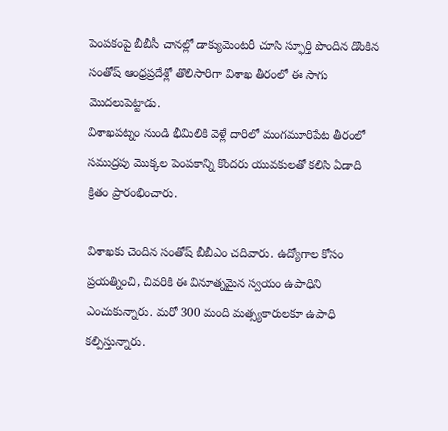పెంపకంపై బీబీసీ చానల్లో డాక్యుమెంటరీ చూసి స్ఫూర్తి పొందిన డొంకిన సంతోష్ ఆంధ్రప్రదేశ్లో తొలిసారిగా విశాఖ తీరంలో ఈ సాగు మొదలుపెట్టాడు.
విశాఖపట్నం నుండి భీమిలికి వెళ్లే దారిలో మంగమూరిపేట తీరంలో సముద్రపు మొక్కల పెంపకాన్ని కొందరు యువకులతో కలిసి ఏడాది క్రితం ప్రారంభించారు.

విశాఖకు చెందిన సంతోష్ బీబీఎం చదివారు. ఉద్యోగాల కోసం ప్రయత్నించి, చివరికి ఈ వినూత్నమైన స్వయం ఉపాధిని ఎంచుకున్నారు. మరో 300 మంది మత్స్యకారులకూ ఉపాధి కల్పిస్తున్నారు.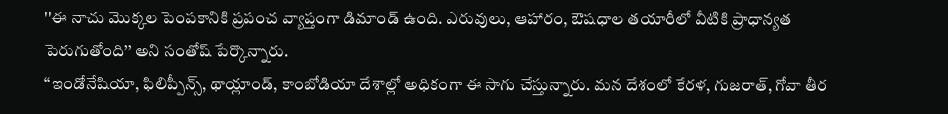''ఈ నాచు మొక్కల పెంపకానికి ప్రపంచ వ్యాప్తంగా డిమాండ్ ఉంది. ఎరువులు, ఆహారం, ఔషధాల తయారీలో వీటికి ప్రాధాన్యత పెరుగుతోంది’’ అని సంతోష్ పేర్కొన్నారు.
‘‘ఇండోనేషియా, ఫిలిప్పీన్స్, థాయ్లాండ్, కాంబోడియా దేశాల్లో అధికంగా ఈ సాగు చేస్తున్నారు. మన దేశంలో కేరళ, గుజరాత్, గోవా తీర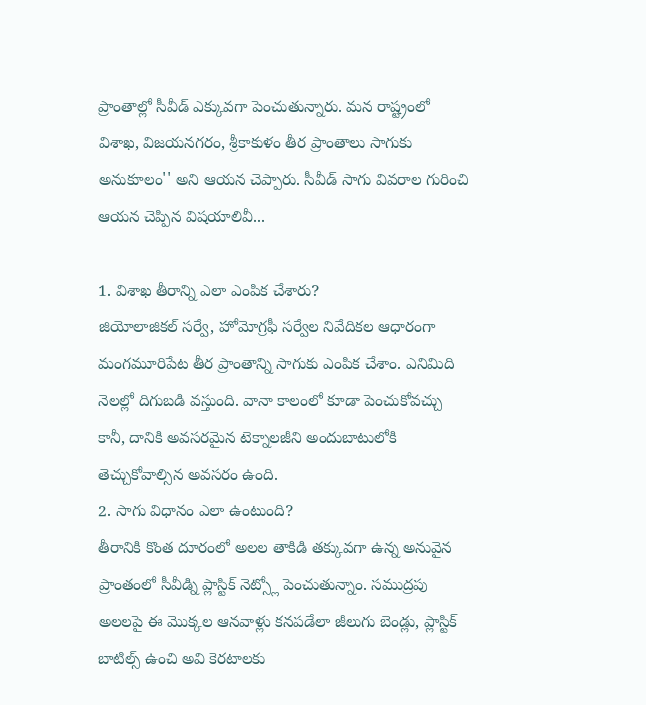ప్రాంతాల్లో సీవీడ్ ఎక్కువగా పెంచుతున్నారు. మన రాష్ట్రంలో విశాఖ, విజయనగరం, శ్రీకాకుళం తీర ప్రాంతాలు సాగుకు అనుకూలం'' అని ఆయన చెప్పారు. సీవీడ్ సాగు వివరాల గురించి ఆయన చెప్పిన విషయాలివీ...

1. విశాఖ తీరాన్ని ఎలా ఎంపిక చేశారు?
జియోలాజికల్ సర్వే, హోమోగ్రఫీ సర్వేల నివేదికల ఆధారంగా మంగమూరిపేట తీర ప్రాంతాన్ని సాగుకు ఎంపిక చేశాం. ఎనిమిది నెలల్లో దిగుబడి వస్తుంది. వానా కాలంలో కూడా పెంచుకోవచ్చు కానీ, దానికి అవసరమైన టెక్నాలజీని అందుబాటులోకి తెచ్చుకోవాల్సిన అవసరం ఉంది.
2. సాగు విధానం ఎలా ఉంటుంది?
తీరానికి కొంత దూరంలో అలల తాకిడి తక్కువగా ఉన్న అనువైన ప్రాంతంలో సీవీడ్ని ప్లాస్టిక్ నెట్స్లో పెంచుతున్నాం. సముద్రపు అలలపై ఈ మొక్కల ఆనవాళ్లు కనపడేలా జీలుగు బెండ్లు, ప్లాస్టిక్ బాటిల్స్ ఉంచి అవి కెరటాలకు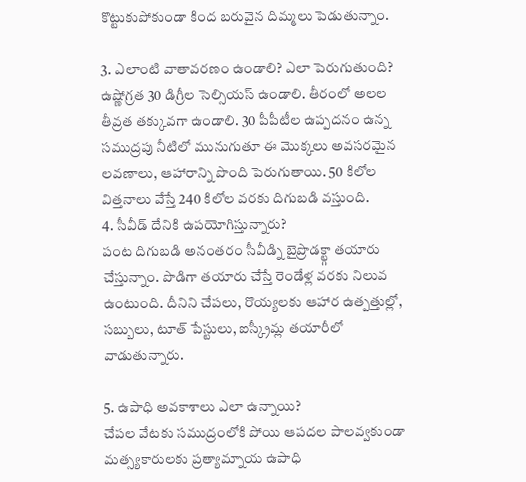కొట్టుకుపోకుండా కింద బరువైన దిమ్మలు పెడుతున్నాం.

3. ఎలాంటి వాతావరణం ఉండాలి? ఎలా పెరుగుతుంది?
ఉష్ణోగ్రత 30 డిగ్రీల సెల్సియస్ ఉండాలి. తీరంలో అలల తీవ్రత తక్కువగా ఉండాలి. 30 పీపీటీల ఉప్పదనం ఉన్న సముద్రపు నీటిలో మునుగుతూ ఈ మొక్కలు అవసరమైన లవణాలు, ఆహారాన్ని పొంది పెరుగుతాయి. 50 కిలోల విత్తనాలు వేస్తే 240 కిలోల వరకు దిగుబడి వస్తుంది.
4. సీవీడ్ దేనికి ఉపయోగిస్తున్నారు?
పంట దిగుబడి అనంతరం సీవీడ్ని బైప్రొడక్ట్గా తయారు చేస్తున్నాం. పొడిగా తయారు చేస్తే రెండేళ్ల వరకు నిలువ ఉంటుంది. దీనిని చేపలు, రొయ్యలకు ఆహార ఉత్పత్తుల్లో, సబ్బులు, టూత్ పేస్టులు, ఐస్క్రీమ్ల తయారీలో వాడుతున్నారు.

5. ఉపాధి అవకాశాలు ఎలా ఉన్నాయి?
చేపల వేటకు సముద్రంలోకి పోయి ఆపదల పాలవ్వకుండా మత్స్యకారులకు ప్రత్యామ్నాయ ఉపాధి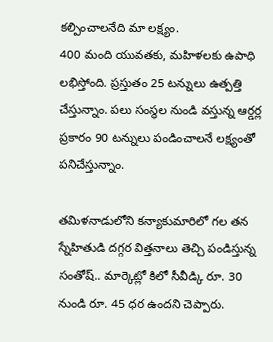కల్పించాలనేది మా లక్ష్యం.
400 మంది యువతకు, మహిళలకు ఉపాధి లభిస్తోంది. ప్రస్తుతం 25 టన్నులు ఉత్పత్తి చేస్తున్నాం. పలు సంస్థల నుండి వస్తున్న ఆర్డర్ల ప్రకారం 90 టన్నులు పండించాలనే లక్ష్యంతో పనిచేస్తున్నాం.

తమిళనాడులోని కన్యాకుమారిలో గల తన స్నేహితుడి దగ్గర విత్తనాలు తెచ్చి పండిస్తున్న సంతోష్.. మార్కెట్లో కిలో సీవీడ్కి రూ. 30 నుండి రూ. 45 ధర ఉందని చెప్పారు.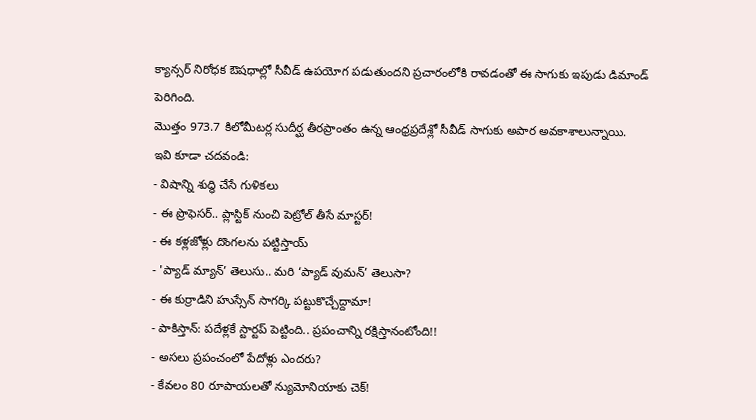క్యాన్సర్ నిరోధక ఔషధాల్లో సీవీడ్ ఉపయోగ పడుతుందని ప్రచారంలోకి రావడంతో ఈ సాగుకు ఇపుడు డిమాండ్ పెరిగింది.
మొత్తం 973.7 కిలోమీటర్ల సుదీర్ఘ తీరప్రాంతం ఉన్న ఆంధ్రప్రదేశ్లో సీవీడ్ సాగుకు అపార అవకాశాలున్నాయి.
ఇవి కూడా చదవండి:
- విషాన్ని శుద్ధి చేసే గుళికలు
- ఈ ప్రొఫెసర్.. ప్లాస్టిక్ నుంచి పెట్రోల్ తీసే మాస్టర్!
- ఈ కళ్లజోళ్లు దొంగలను పట్టిస్తాయ్
- 'ప్యాడ్ మ్యాన్’ తెలుసు.. మరి ‘ప్యాడ్ వుమన్’ తెలుసా?
- ఈ కుర్రాడిని హుస్సేన్ సాగర్కి పట్టుకొచ్చేద్దామా!
- పాకిస్తాన్: పదేళ్లకే స్టార్టప్ పెట్టింది.. ప్రపంచాన్ని రక్షిస్తానంటోంది!!
- అసలు ప్రపంచంలో పేదోళ్లు ఎందరు?
- కేవలం 80 రూపాయలతో న్యుమోనియాకు చెక్!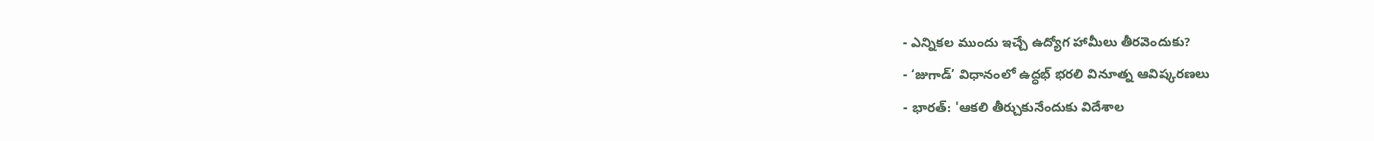- ఎన్నికల ముందు ఇచ్చే ఉద్యోగ హామీలు తీరవెందుకు?
- ‘జుగాడ్’ విధానంలో ఉద్ధభ్ భరలి వినూత్న ఆవిష్కరణలు
- భారత్: 'ఆకలి తీర్చుకునేందుకు విదేశాల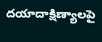దయాదాక్షిణ్యాలపై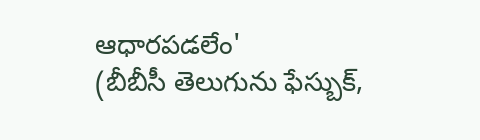ఆధారపడలేం'
(బీబీసీ తెలుగును ఫేస్బుక్,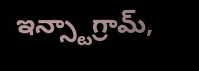ఇన్స్టాగ్రామ్,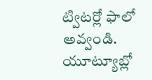ట్విటర్లో ఫాలో అవ్వండి. యూట్యూబ్లో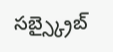సబ్స్క్రైబ్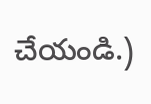చేయండి.)